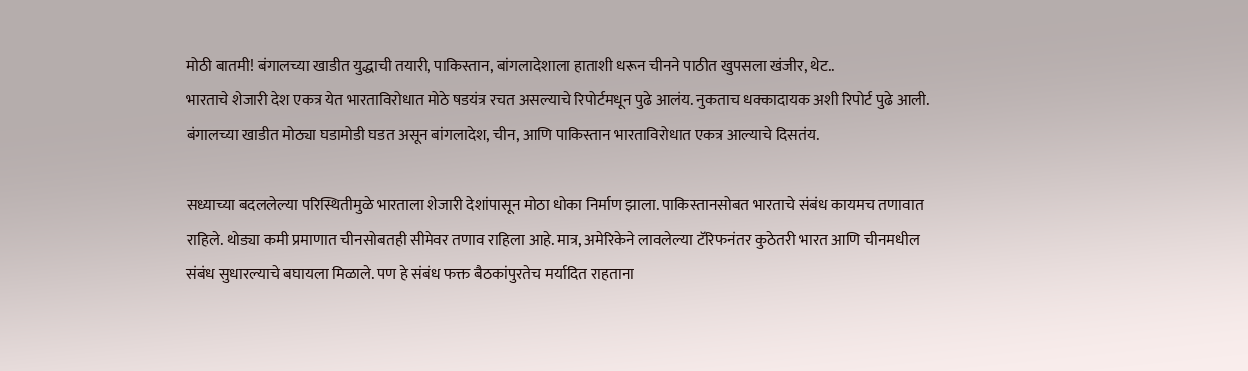मोठी बातमी! बंगालच्या खाडीत युद्धाची तयारी, पाकिस्तान, बांगलादेशाला हाताशी धरून चीनने पाठीत खुपसला खंजीर, थेट..
भारताचे शेजारी देश एकत्र येत भारताविरोधात मोठे षडयंत्र रचत असल्याचे रिपोर्टमधून पुढे आलंय. नुकताच धक्कादायक अशी रिपोर्ट पुढे आली. बंगालच्या खाडीत मोठ्या घडामोडी घडत असून बांगलादेश, चीन, आणि पाकिस्तान भारताविरोधात एकत्र आल्याचे दिसतंय.

सध्याच्या बदललेल्या परिस्थितीमुळे भारताला शेजारी देशांपासून मोठा धोका निर्माण झाला. पाकिस्तानसोबत भारताचे संबंध कायमच तणावात राहिले. थोड्या कमी प्रमाणात चीनसोबतही सीमेवर तणाव राहिला आहे. मात्र, अमेरिकेने लावलेल्या टॅरिफनंतर कुठेतरी भारत आणि चीनमधील संबंध सुधारल्याचे बघायला मिळाले. पण हे संबंध फक्त बैठकांपुरतेच मर्यादित राहताना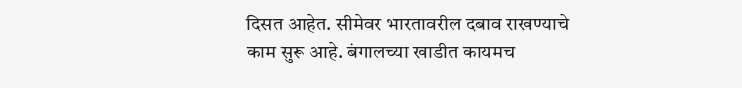दिसत आहेत. सीमेवर भारतावरील दबाव राखण्याचे काम सुरू आहे. बंगालच्या खाडीत कायमच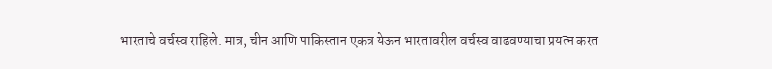भारताचे वर्चस्व राहिले. मात्र, चीन आणि पाकिस्तान एकत्र येऊन भारतावरील वर्चस्व वाढवण्याचा प्रयत्न करत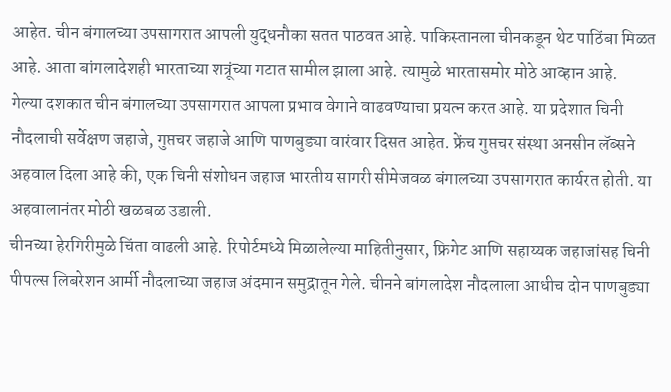आहेत. चीन बंगालच्या उपसागरात आपली युद्धनौका सतत पाठवत आहे. पाकिस्तानला चीनकडून थेट पाठिंबा मिळत आहे. आता बांगलादेशही भारताच्या शत्रूंच्या गटात सामील झाला आहे. त्यामुळे भारतासमोर मोठे आव्हान आहे.
गेल्या दशकात चीन बंगालच्या उपसागरात आपला प्रभाव वेगाने वाढवण्याचा प्रयत्न करत आहे. या प्रदेशात चिनी नौदलाची सर्वेक्षण जहाजे, गुप्तचर जहाजे आणि पाणबुड्या वारंवार दिसत आहेत. फ्रेंच गुप्तचर संस्था अनसीन लॅब्सने अहवाल दिला आहे की, एक चिनी संशोधन जहाज भारतीय सागरी सीमेजवळ बंगालच्या उपसागरात कार्यरत होती. या अहवालानंतर मोठी खळबळ उडाली.
चीनच्या हेरगिरीमुळे चिंता वाढली आहे. रिपोर्टमध्ये मिळालेल्या माहितीनुसार, फ्रिगेट आणि सहाय्यक जहाजांसह चिनी पीपल्स लिबरेशन आर्मी नौदलाच्या जहाज अंदमान समुद्रातून गेले. चीनने बांगलादेश नौदलाला आधीच दोन पाणबुड्या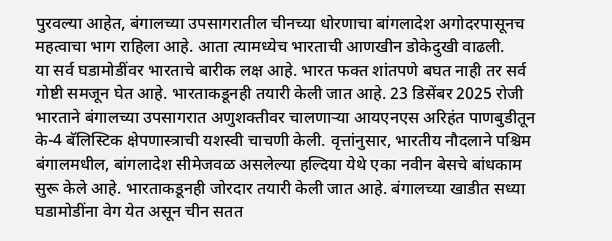पुरवल्या आहेत, बंगालच्या उपसागरातील चीनच्या धोरणाचा बांगलादेश अगोदरपासूनच महत्वाचा भाग राहिला आहे. आता त्यामध्येच भारताची आणखीन डोकेदुखी वाढली.
या सर्व घडामोडींवर भारताचे बारीक लक्ष आहे. भारत फक्त शांतपणे बघत नाही तर सर्व गोष्टी समजून घेत आहे. भारताकडूनही तयारी केली जात आहे. 23 डिसेंबर 2025 रोजी भारताने बंगालच्या उपसागरात अणुशक्तीवर चालणाऱ्या आयएनएस अरिहंत पाणबुडीतून के-4 बॅलिस्टिक क्षेपणास्त्राची यशस्वी चाचणी केली. वृत्तांनुसार, भारतीय नौदलाने पश्चिम बंगालमधील, बांगलादेश सीमेजवळ असलेल्या हल्दिया येथे एका नवीन बेसचे बांधकाम सुरू केले आहे. भारताकडूनही जोरदार तयारी केली जात आहे. बंगालच्या खाडीत सध्या घडामोडींना वेग येत असून चीन सतत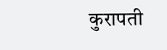कुरापती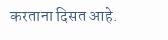करताना दिसत आहे.